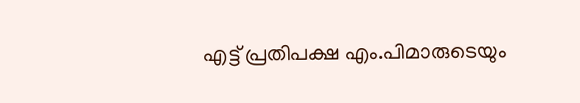എട്ട് പ്രതിപക്ഷ എം.പിമാരുടെയും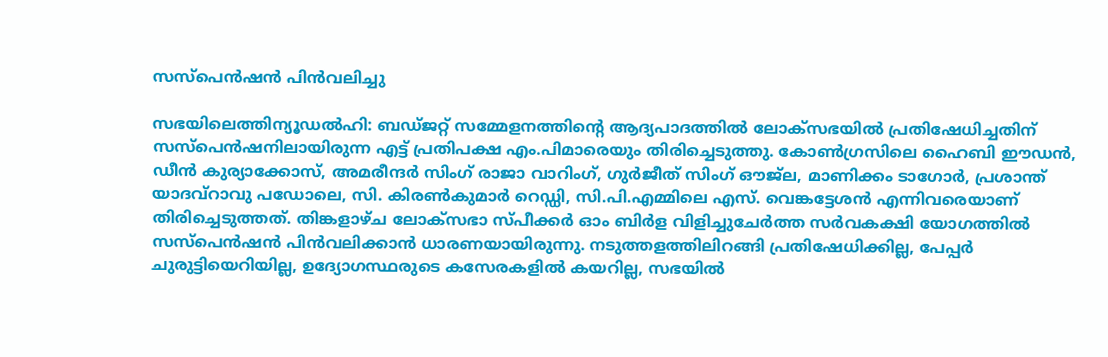സസ്പെൻഷൻ പിൻവലിച്ചു

സഭയിലെത്തിന്യൂഡൽഹി: ബഡ്ജറ്റ് സമ്മേളനത്തിന്റെ ആദ്യപാദത്തിൽ ലോക്സഭയിൽ പ്രതിഷേധിച്ചതിന് സസ്പെൻഷനിലായിരുന്ന എട്ട് പ്രതിപക്ഷ എം.പിമാരെയും തിരിച്ചെടുത്തു. കോൺഗ്രസിലെ ഹൈബി ഈഡൻ, ഡീൻ കുര്യാക്കോസ്, അമരീന്ദർ സിംഗ് രാജാ വാറിംഗ്, ഗുർജീത് സിംഗ് ഔജ്ല, മാണിക്കം ടാഗോർ, പ്രശാന്ത് യാദവ്റാവു പഡോലെ, സി. കിരൺകുമാർ റെഡ്ഡി, സി.പി.എമ്മിലെ എസ്. വെങ്കട്ടേശൻ എന്നിവരെയാണ് തിരിച്ചെടുത്തത്. തിങ്കളാഴ്ച ലോക്സഭാ സ്പീക്കർ ഓം ബിർള വിളിച്ചുചേർത്ത സർവകക്ഷി യോഗത്തിൽ സസ്പെൻഷൻ പിൻവലിക്കാൻ ധാരണയായിരുന്നു. നടുത്തളത്തിലിറങ്ങി പ്രതിഷേധിക്കില്ല, പേപ്പർ ചുരുട്ടിയെറിയില്ല, ഉദ്യോഗസ്ഥരുടെ കസേരകളിൽ കയറില്ല, സഭയിൽ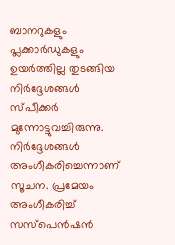ബാനറുകളും പ്ലക്കാർഡുകളും ഉയർത്തില്ല തുടങ്ങിയ നിർദ്ദേശങ്ങൾ സ്പീക്കർ മുന്നോട്ടുവച്ചിരുന്നു. നിർദ്ദേശങ്ങൾ അംഗീകരിച്ചെന്നാണ് സൂചന. പ്രമേയം അംഗീകരിച്ച് സസ്പെൻഷൻ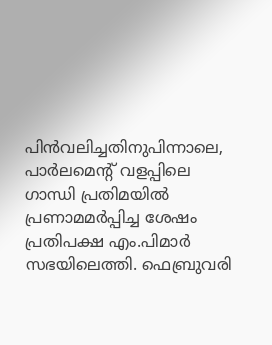പിൻവലിച്ചതിനുപിന്നാലെ, പാർലമെന്റ് വളപ്പിലെ ഗാന്ധി പ്രതിമയിൽ പ്രണാമമർപ്പിച്ച ശേഷം പ്രതിപക്ഷ എം.പിമാർ സഭയിലെത്തി. ഫെബ്രുവരി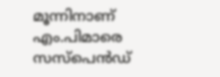മൂന്നിനാണ് എം.പിമാരെ സസ്പെൻഡ്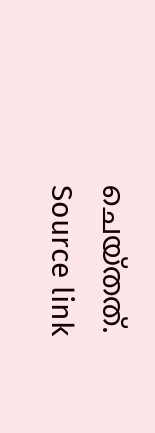ചെയ്തത്.
Source link